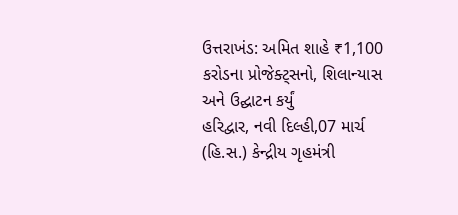ઉત્તરાખંડ: અમિત શાહે ₹1,100 કરોડના પ્રોજેક્ટ્સનો, શિલાન્યાસ અને ઉદ્ઘાટન કર્યું
હરિદ્વાર, નવી દિલ્હી,07 માર્ચ (હિ.સ.) કેન્દ્રીય ગૃહમંત્રી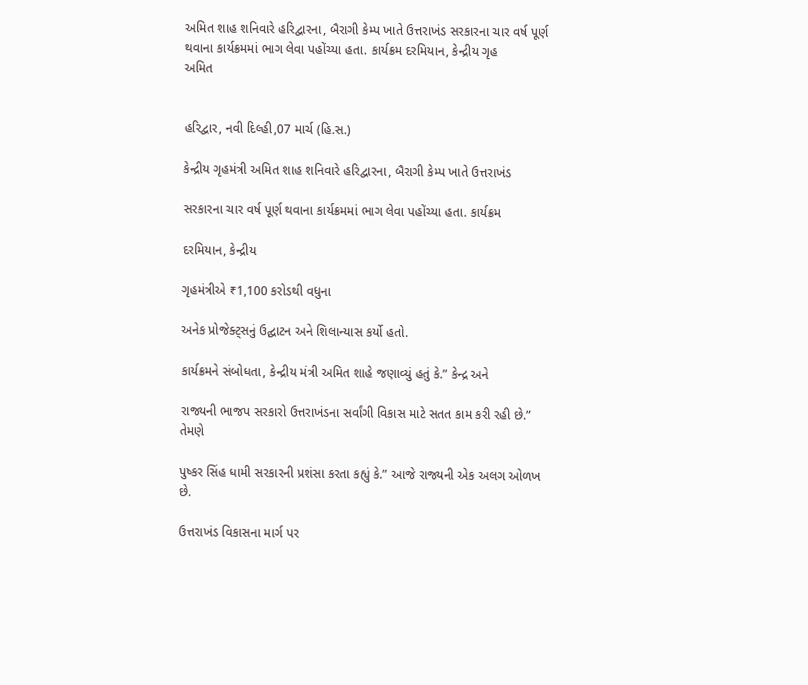અમિત શાહ શનિવારે હરિદ્વારના, બૈરાગી કેમ્પ ખાતે ઉત્તરાખંડ સરકારના ચાર વર્ષ પૂર્ણ થવાના કાર્યક્રમમાં ભાગ લેવા પહોંચ્યા હતા. કાર્યક્રમ દરમિયાન, કેન્દ્રીય ગૃહ
અમિત


હરિદ્વાર, નવી દિલ્હી,07 માર્ચ (હિ.સ.)

કેન્દ્રીય ગૃહમંત્રી અમિત શાહ શનિવારે હરિદ્વારના, બૈરાગી કેમ્પ ખાતે ઉત્તરાખંડ

સરકારના ચાર વર્ષ પૂર્ણ થવાના કાર્યક્રમમાં ભાગ લેવા પહોંચ્યા હતા. કાર્યક્રમ

દરમિયાન, કેન્દ્રીય

ગૃહમંત્રીએ ₹1,100 કરોડથી વધુના

અનેક પ્રોજેક્ટ્સનું ઉદ્ઘાટન અને શિલાન્યાસ કર્યો હતો.

કાર્યક્રમને સંબોધતા, કેન્દ્રીય મંત્રી અમિત શાહે જણાવ્યું હતું કે.” કેન્દ્ર અને

રાજ્યની ભાજપ સરકારો ઉત્તરાખંડના સર્વાંગી વિકાસ માટે સતત કામ કરી રહી છે.” તેમણે

પુષ્કર સિંહ ધામી સરકારની પ્રશંસા કરતા કહ્યું કે.” આજે રાજ્યની એક અલગ ઓળખ છે.

ઉત્તરાખંડ વિકાસના માર્ગ પર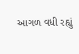આગળ વધી રહ્યું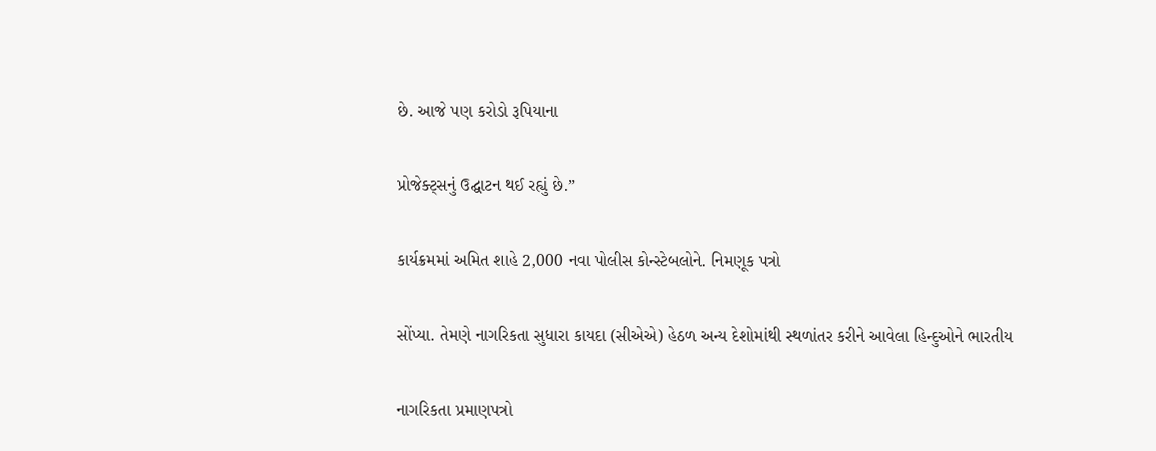છે. આજે પણ કરોડો રૂપિયાના

પ્રોજેક્ટ્સનું ઉદ્ઘાટન થઈ રહ્યું છે.”

કાર્યક્રમમાં અમિત શાહે 2,000 નવા પોલીસ કોન્સ્ટેબલોને. નિમણૂક પત્રો

સોંપ્યા. તેમણે નાગરિકતા સુધારા કાયદા (સીએએ) હેઠળ અન્ય દેશોમાંથી સ્થળાંતર કરીને આવેલા હિન્દુઓને ભારતીય

નાગરિકતા પ્રમાણપત્રો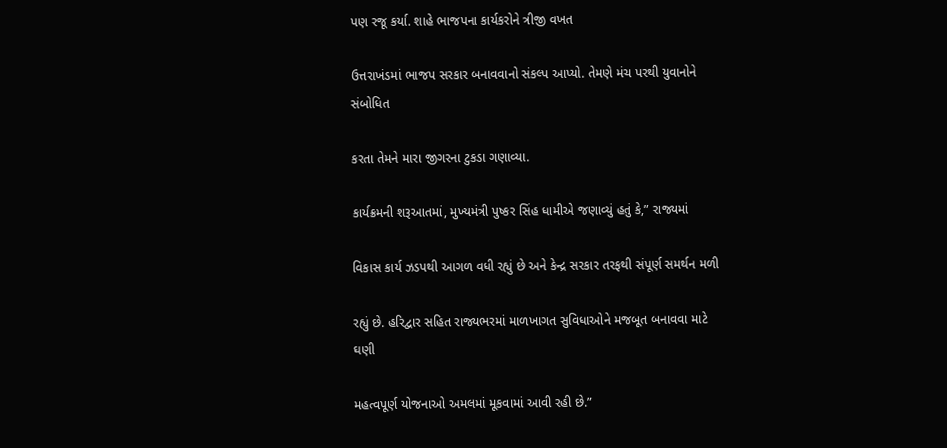પણ રજૂ કર્યા. શાહે ભાજપના કાર્યકરોને ત્રીજી વખત

ઉત્તરાખંડમાં ભાજપ સરકાર બનાવવાનો સંકલ્પ આપ્યો. તેમણે મંચ પરથી યુવાનોને સંબોધિત

કરતા તેમને મારા જીગરના ટુકડા ગણાવ્યા.

કાર્યક્રમની શરૂઆતમાં, મુખ્યમંત્રી પુષ્કર સિંહ ધામીએ જણાવ્યું હતું કે,” રાજ્યમાં

વિકાસ કાર્ય ઝડપથી આગળ વધી રહ્યું છે અને કેન્દ્ર સરકાર તરફથી સંપૂર્ણ સમર્થન મળી

રહ્યું છે. હરિદ્વાર સહિત રાજ્યભરમાં માળખાગત સુવિધાઓને મજબૂત બનાવવા માટે ઘણી

મહત્વપૂર્ણ યોજનાઓ અમલમાં મૂકવામાં આવી રહી છે.”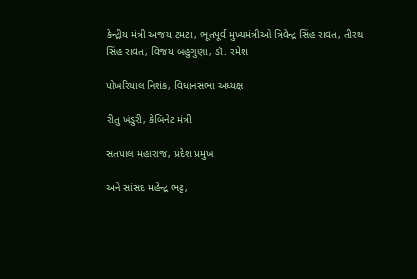કેન્દ્રીય મંત્રી અજય ટમટા, ભૂતપૂર્વ મુખ્યમંત્રીઓ ત્રિવેન્દ્ર સિંહ રાવત, તીરથ સિંહ રાવત, વિજય બહુગુણા, ડૉ. રમેશ

પોખરિયાલ નિશંક, વિધાનસભા અધ્યક્ષ

રીતુ ખંડુરી, કેબિનેટ મંત્રી

સતપાલ મહારાજ, પ્રદેશ પ્રમુખ

અને સાંસદ મહેન્દ્ર ભટ્ટ,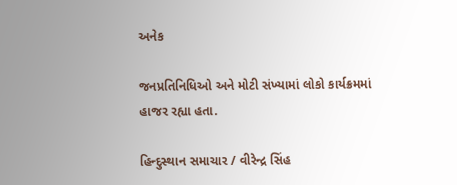અનેક

જનપ્રતિનિધિઓ અને મોટી સંખ્યામાં લોકો કાર્યક્રમમાં હાજર રહ્યા હતા.

હિન્દુસ્થાન સમાચાર / વીરેન્દ્ર સિંહ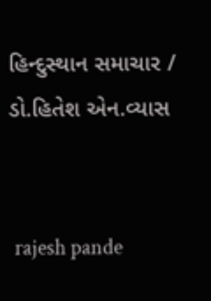હિન્દુસ્થાન સમાચાર / ડો.હિતેશ એન.વ્યાસ


 rajesh pande